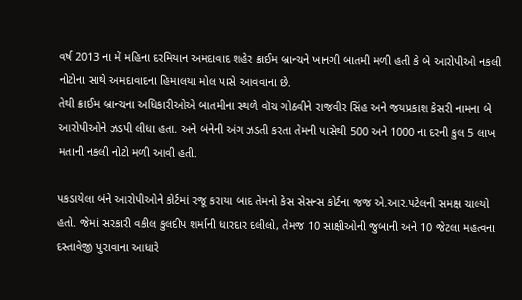વર્ષ 2013 ના મેં મહિના દરમિયાન અમદાવાદ શહેર ક્રાઈમ બ્રાન્ચને ખાનગી બાતમી મળી હતી કે બે આરોપીઓ નકલી નોટોના સાથે અમદાવાદના હિમાલયા મોલ પાસે આવવાના છે.
તેથી ક્રાઈમ બ્રાન્ચના અધિકારીઓએ બાતમીના સ્થળે વૉચ ગોઠવીને રાજવીર સિંહ અને જયપ્રકાશ કેસરી નામના બે આરોપીઓને ઝડપી લીધા હતા. અને બંનેની અંગ ઝડતી કરતા તેમની પાસેથી 500 અને 1000 ના દરની કુલ 5 લાખ મતાની નકલી નોટો મળી આવી હતી.

પકડાયેલા બંને આરોપીઓને કોર્ટમાં રજૂ કરાયા બાદ તેમનો કેસ સેસન્સ કોર્ટના જજ એ.આર.પટેલની સમક્ષ ચાલ્યો હતો. જેમાં સરકારી વકીલ કુલદીપ શર્માની ધારદાર દલીલો, તેમજ 10 સાક્ષીઓની જુબાની અને 10 જેટલા મહત્વના દસ્તાવેજી પુરાવાના આધારે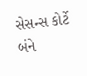સેસન્સ કોર્ટે બંને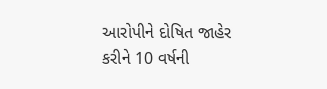આરોપીને દોષિત જાહેર કરીને 10 વર્ષની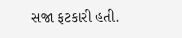સજા ફટકારી હતી.